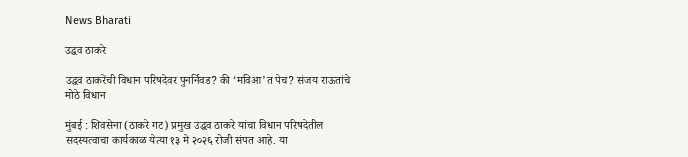News Bharati

उद्धव ठाकरे

उद्धव ठाकरेंची विधान परिषदेवर पुनर्निवड? की ‘मविआ’त पेच? संजय राऊतांचे मोठे विधान

मुंबई : शिवसेना (ठाकरे गट) प्रमुख उद्धव ठाकरे यांचा विधान परिषदेतील सदस्यत्वाचा कार्यकाळ येत्या १३ मे २०२६ रोजी संपत आहे. या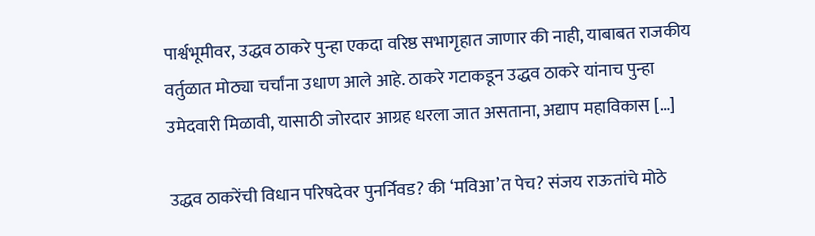पार्श्वभूमीवर, उद्धव ठाकरे पुन्हा एकदा वरिष्ठ सभागृहात जाणार की नाही, याबाबत राजकीय वर्तुळात मोठ्या चर्चांना उधाण आले आहे. ठाकरे गटाकडून उद्धव ठाकरे यांनाच पुन्हा उमेदवारी मिळावी, यासाठी जोरदार आग्रह धरला जात असताना, अद्याप महाविकास […]

उद्धव ठाकरेंची विधान परिषदेवर पुनर्निवड? की ‘मविआ’त पेच? संजय राऊतांचे मोठे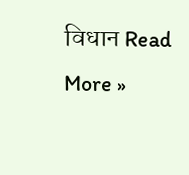विधान Read More »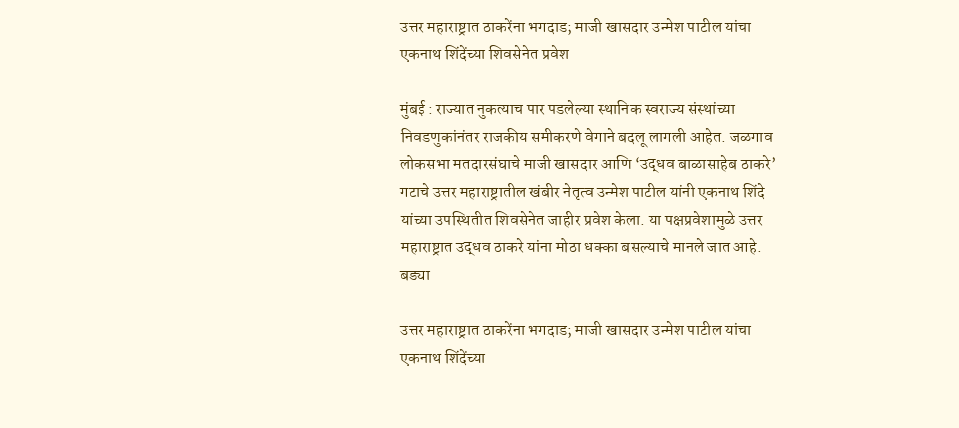उत्तर महाराष्ट्रात ठाकरेंना भगदाड; माजी खासदार उन्मेश पाटील यांचा एकनाथ शिंदेंच्या शिवसेनेत प्रवेश

मुंबई : राज्यात नुकत्याच पार पडलेल्या स्थानिक स्वराज्य संस्थांच्या निवडणुकांनंतर राजकीय समीकरणे वेगाने बदलू लागली आहेत. जळगाव लोकसभा मतदारसंघाचे माजी खासदार आणि ‘उद्धव बाळासाहेब ठाकरे’ गटाचे उत्तर महाराष्ट्रातील खंबीर नेतृत्व उन्मेश पाटील यांनी एकनाथ शिंदे यांच्या उपस्थितीत शिवसेनेत जाहीर प्रवेश केला. या पक्षप्रवेशामुळे उत्तर महाराष्ट्रात उद्धव ठाकरे यांना मोठा धक्का बसल्याचे मानले जात आहे. बड्या

उत्तर महाराष्ट्रात ठाकरेंना भगदाड; माजी खासदार उन्मेश पाटील यांचा एकनाथ शिंदेंच्या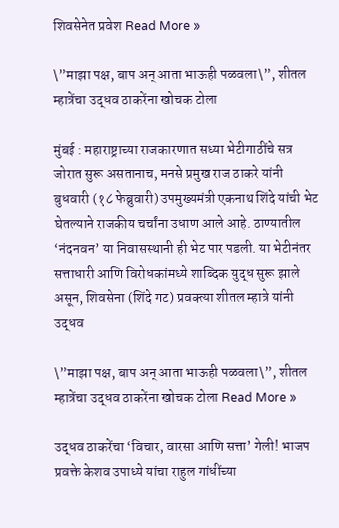शिवसेनेत प्रवेश Read More »

\”माझा पक्ष, बाप अन् आता भाऊही पळवला\”, शीतल म्हात्रेंचा उद्धव ठाकरेंना खोचक टोला

मुंबई : महाराष्ट्राच्या राजकारणात सध्या भेटीगाठींचे सत्र जोरात सुरू असतानाच, मनसे प्रमुख राज ठाकरे यांनी बुधवारी (१८ फेब्रुवारी) उपमुख्यमंत्री एकनाथ शिंदे यांची भेट घेतल्याने राजकीय चर्चांना उधाण आले आहे. ठाण्यातील ‘नंदनवन’ या निवासस्थानी ही भेट पार पडली. या भेटीनंतर सत्ताधारी आणि विरोधकांमध्ये शाब्दिक युद्ध सुरू झाले असून, शिवसेना (शिंदे गट) प्रवक्त्या शीतल म्हात्रे यांनी उद्धव

\”माझा पक्ष, बाप अन् आता भाऊही पळवला\”, शीतल म्हात्रेंचा उद्धव ठाकरेंना खोचक टोला Read More »

उद्धव ठाकरेंचा ‘विचार, वारसा आणि सत्ता’ गेली! भाजप प्रवक्ते केशव उपाध्ये यांचा राहुल गांधींच्या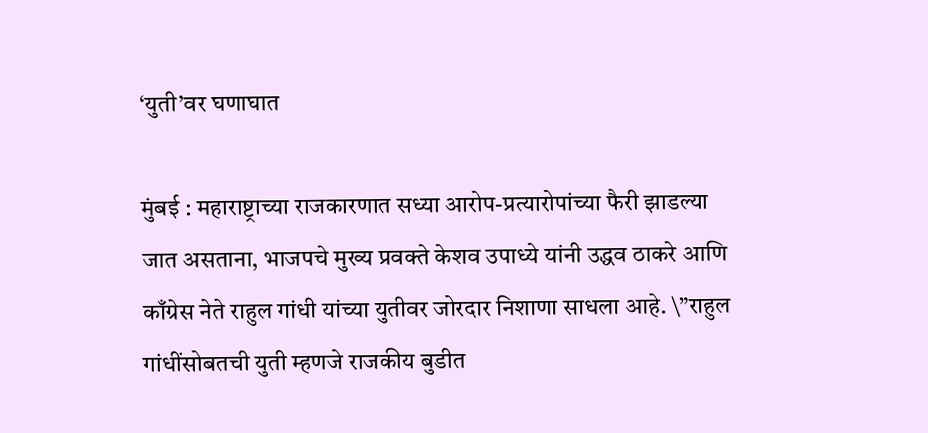‘युती’वर घणाघात

मुंबई : महाराष्ट्राच्या राजकारणात सध्या आरोप-प्रत्यारोपांच्या फैरी झाडल्या जात असताना, भाजपचे मुख्य प्रवक्ते केशव उपाध्ये यांनी उद्धव ठाकरे आणि काँग्रेस नेते राहुल गांधी यांच्या युतीवर जोरदार निशाणा साधला आहे. \”राहुल गांधींसोबतची युती म्हणजे राजकीय बुडीत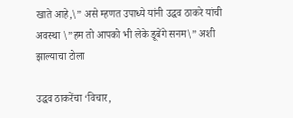खाते आहे,\” असे म्हणत उपाध्ये यांनी उद्धव ठाकरे यांची अवस्था \”हम तो आपको भी लेके डूबेंगे सनम\” अशी झाल्याचा टोला

उद्धव ठाकरेंचा ‘विचार,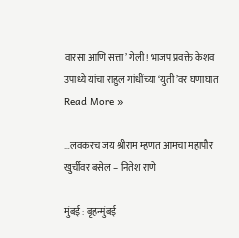वारसा आणि सत्ता’ गेली! भाजप प्रवक्ते केशव उपाध्ये यांचा राहुल गांधींच्या ‘युती’वर घणाघात Read More »

…लवकरच जय श्रीराम म्हणत आमचा महापौर खुर्चीवर बसेल – नितेश राणे

मुंबई : बृहन्मुंबई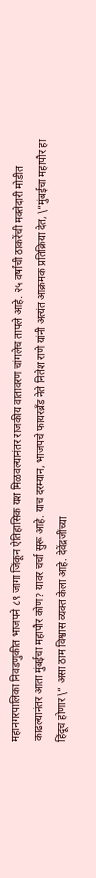महानगरपालिका निवडणुकीत भाजपने ८९ जागा जिंकून ऐतिहासिक यश मिळवल्यानंतर राजकीय वातावरण चांगलेच तापले आहे. २५ वर्षांची ठाकरेंची मक्तेदारी मोडीत काढल्यानंतर आता मुंबईचा महापौर कोण? यावर चर्चा सुरू आहे. याच दरम्यान, भाजपचे फायरब्रँड नेते नितेश राणे यांनी अत्यंत आक्रमक प्रतिक्रिया देत, \”मुंबईचा महापौर हा हिंदूच होणार\” असा ठाम विश्वास व्यक्त केला आहे. देवेंद्रजींच्या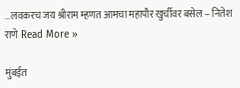…लवकरच जय श्रीराम म्हणत आमचा महापौर खुर्चीवर बसेल – नितेश राणे Read More »

मुंबईत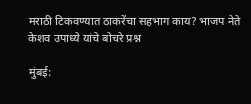मराठी टिकवण्यात ठाकरेंचा सहभाग काय? भाजप नेते केशव उपाध्ये यांचे बोचरे प्रश्न

मुंबई: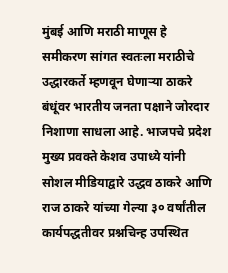मुंबई आणि मराठी माणूस हे समीकरण सांगत स्वतःला मराठीचे उद्धारकर्ते म्हणवून घेणाऱ्या ठाकरे बंधूंवर भारतीय जनता पक्षाने जोरदार निशाणा साधला आहे. भाजपचे प्रदेश मुख्य प्रवक्ते केशव उपाध्ये यांनी सोशल मीडियाद्वारे उद्धव ठाकरे आणि राज ठाकरे यांच्या गेल्या ३० वर्षांतील कार्यपद्धतीवर प्रश्नचिन्ह उपस्थित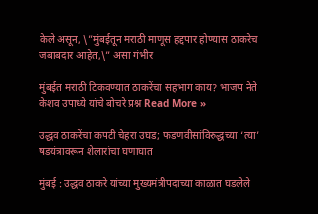केले असून, \”मुंबईतून मराठी माणूस हद्दपार होण्यास ठाकरेच जबाबदार आहेत,\” असा गंभीर

मुंबईत मराठी टिकवण्यात ठाकरेंचा सहभाग काय? भाजप नेते केशव उपाध्ये यांचे बोचरे प्रश्न Read More »

उद्धव ठाकरेंचा कपटी चेहरा उघड; फडणवीसांविरुद्धच्या ‘त्या’ षडयंत्रावरून शेलारांचा घणाघात

मुंबई : उद्धव ठाकरे यांच्या मुख्यमंत्रीपदाच्या काळात घडलेले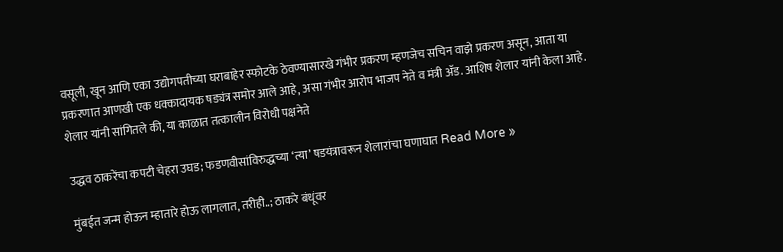वसूली, खून आणि एका उद्योगपतीच्या घराबाहेर स्फोटके ठेवण्यासारखे गंभीर प्रकरण म्हणजेच सचिन वाझे प्रकरण असून, आता या प्रकरणात आणखी एक धक्कादायक षड्यंत्र समोर आले आहे, असा गंभीर आरोप भाजप नेते व मंत्री ॲड. आशिष शेलार यांनी केला आहे. शेलार यांनी सांगितले की, या काळात तत्कालीन विरोधी पक्षनेते

उद्धव ठाकरेंचा कपटी चेहरा उघड; फडणवीसांविरुद्धच्या ‘त्या’ षडयंत्रावरून शेलारांचा घणाघात Read More »

मुंबईत जन्म होऊन म्हातारे होऊ लागलात, तरीही..; ठाकरे बंधूंवर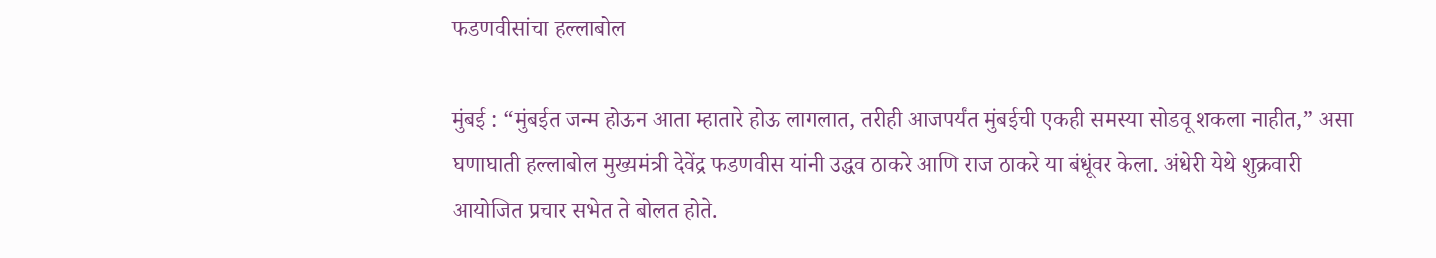फडणवीसांचा हल्लाबोल

मुंबई : “मुंबईत जन्म होऊन आता म्हातारे होऊ लागलात, तरीही आजपर्यंत मुंबईची एकही समस्या सोडवू शकला नाहीत,” असा घणाघाती हल्लाबोल मुख्यमंत्री देवेंद्र फडणवीस यांनी उद्धव ठाकरे आणि राज ठाकरे या बंधूंवर केला. अंधेरी येथे शुक्रवारी आयोजित प्रचार सभेत ते बोलत होते.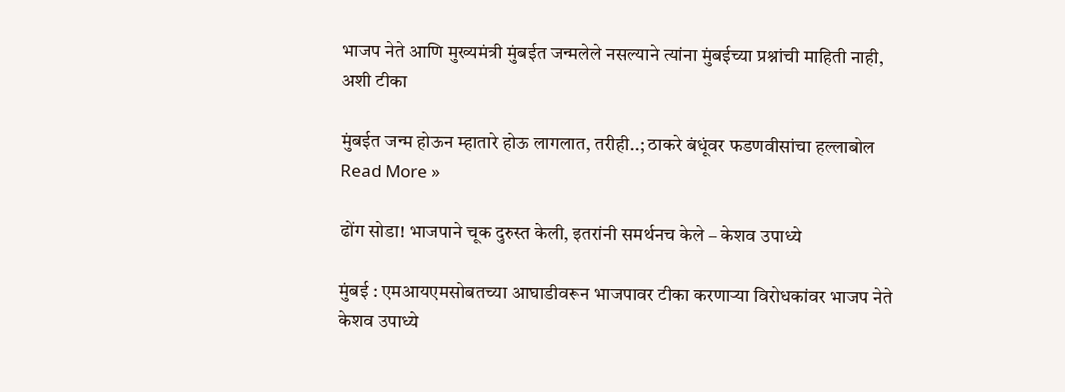भाजप नेते आणि मुख्यमंत्री मुंबईत जन्मलेले नसल्याने त्यांना मुंबईच्या प्रश्नांची माहिती नाही, अशी टीका

मुंबईत जन्म होऊन म्हातारे होऊ लागलात, तरीही..; ठाकरे बंधूंवर फडणवीसांचा हल्लाबोल Read More »

ढोंग सोडा! भाजपाने चूक दुरुस्त केली, इतरांनी समर्थनच केले – केशव उपाध्ये

मुंबई : एमआयएमसोबतच्या आघाडीवरून भाजपावर टीका करणाऱ्या विरोधकांवर भाजप नेते केशव उपाध्ये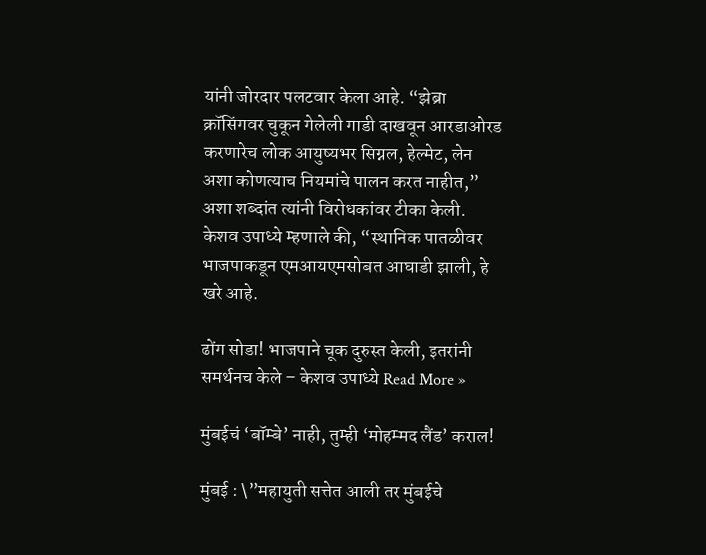यांनी जोरदार पलटवार केला आहे. “झेब्रा क्रॉसिंगवर चुकून गेलेली गाडी दाखवून आरडाओरड करणारेच लोक आयुष्यभर सिग्नल, हेल्मेट, लेन अशा कोणत्याच नियमांचे पालन करत नाहीत,” अशा शब्दांत त्यांनी विरोधकांवर टीका केली. केशव उपाध्ये म्हणाले की, “स्थानिक पातळीवर भाजपाकडून एमआयएमसोबत आघाडी झाली, हे खरे आहे.

ढोंग सोडा! भाजपाने चूक दुरुस्त केली, इतरांनी समर्थनच केले – केशव उपाध्ये Read More »

मुंबईचं ‘बॉम्बे’ नाही, तुम्ही ‘मोहम्मद लैंड’ कराल!

मुंबई : \”महायुती सत्तेत आली तर मुंबईचे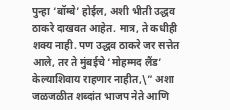पुन्हा ‘बॉम्बे’ होईल, अशी भीती उद्धव ठाकरे दाखवत आहेत. मात्र, ते कधीही शक्य नाही. पण उद्धव ठाकरे जर सत्तेत आले, तर ते मुंबईचे ‘मोहम्मद लैंड’ केल्याशिवाय राहणार नाहीत,\” अशा जळजळीत शब्दांत भाजप नेते आणि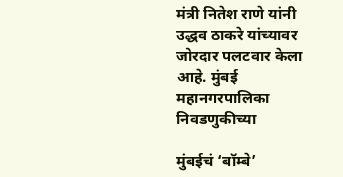मंत्री नितेश राणे यांनी उद्धव ठाकरे यांच्यावर जोरदार पलटवार केला आहे. मुंबई महानगरपालिका निवडणुकीच्या

मुंबईचं ‘बॉम्बे’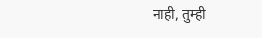नाही, तुम्ही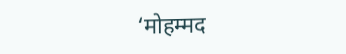‘मोहम्मद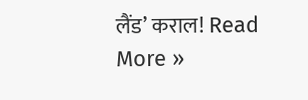लैंड’ कराल! Read More »